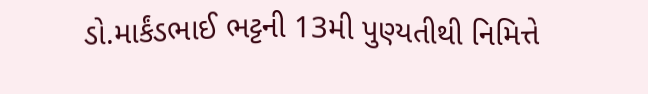ડો.માર્કંડભાઈ ભટ્ટની 13મી પુણ્યતીથી નિમિત્તે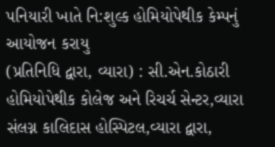પનિયારી ખાતે નિ:શુલ્ક હોમિયોપેથીક કેમ્પનું આયોજન કરાયુ
(પ્રતિનિધિ દ્વારા, વ્યારા) : સી.એન.કોઠારી હોમિયોપેથીક કોલેજ અને રિચર્ચ સેન્ટર,વ્યારા સંલગ્ન કાલિદાસ હોસ્પિટલ,વ્યારા દ્વારા,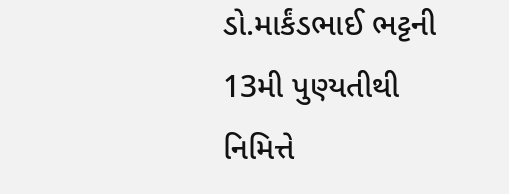ડો.માર્કંડભાઈ ભટ્ટની 13મી પુણ્યતીથી નિમિત્તે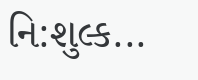નિ:શુલ્ક...